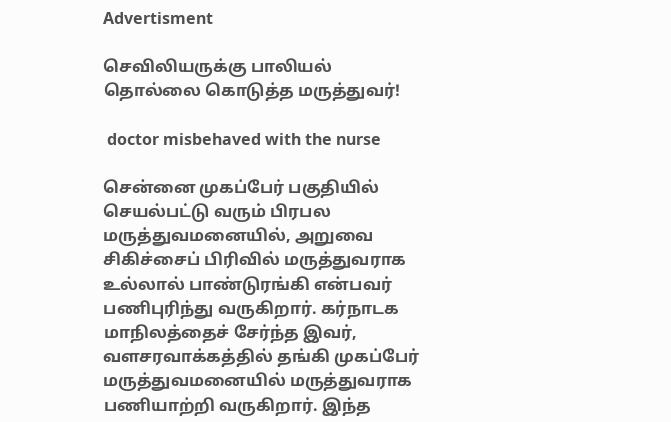Advertisment

செவிலியருக்கு பாலியல் தொல்லை கொடுத்த மருத்துவர்!

 doctor misbehaved with the nurse

சென்னை முகப்பேர் பகுதியில் செயல்பட்டு வரும் பிரபல மருத்துவமனையில், அறுவை சிகிச்சைப் பிரிவில் மருத்துவராக உல்லால் பாண்டுரங்கி என்பவர் பணிபுரிந்து வருகிறார். கர்நாடக மாநிலத்தைச் சேர்ந்த இவர், வளசரவாக்கத்தில் தங்கி முகப்பேர் மருத்துவமனையில் மருத்துவராக பணியாற்றி வருகிறார். இந்த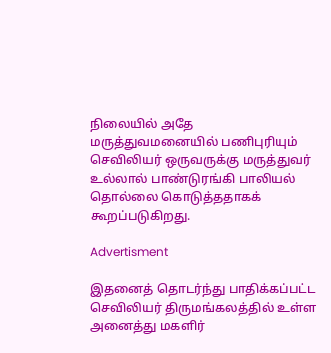நிலையில் அதே மருத்துவமனையில் பணிபுரியும் செவிலியர் ஒருவருக்கு மருத்துவர் உல்லால் பாண்டுரங்கி பாலியல் தொல்லை கொடுத்ததாகக் கூறப்படுகிறது.

Advertisment

இதனைத் தொடர்ந்து பாதிக்கப்பட்ட செவிலியர் திருமங்கலத்தில் உள்ள அனைத்து மகளிர்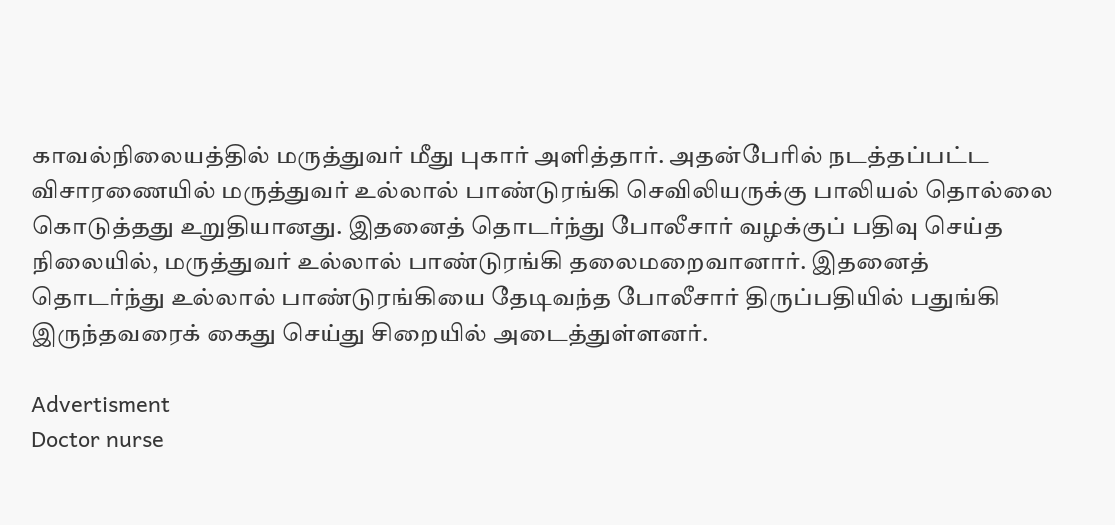காவல்நிலையத்தில் மருத்துவர் மீது புகார் அளித்தார். அதன்பேரில் நடத்தப்பட்ட விசாரணையில் மருத்துவர் உல்லால் பாண்டுரங்கி செவிலியருக்கு பாலியல் தொல்லை கொடுத்தது உறுதியானது. இதனைத் தொடர்ந்து போலீசார் வழக்குப் பதிவு செய்த நிலையில், மருத்துவர் உல்லால் பாண்டுரங்கி தலைமறைவானார். இதனைத் தொடர்ந்து உல்லால் பாண்டுரங்கியை தேடிவந்த போலீசார் திருப்பதியில் பதுங்கி இருந்தவரைக் கைது செய்து சிறையில் அடைத்துள்ளனர்.

Advertisment
Doctor nurse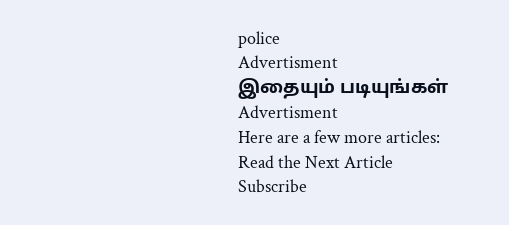police
Advertisment
இதையும் படியுங்கள்
Advertisment
Here are a few more articles:
Read the Next Article
Subscribe